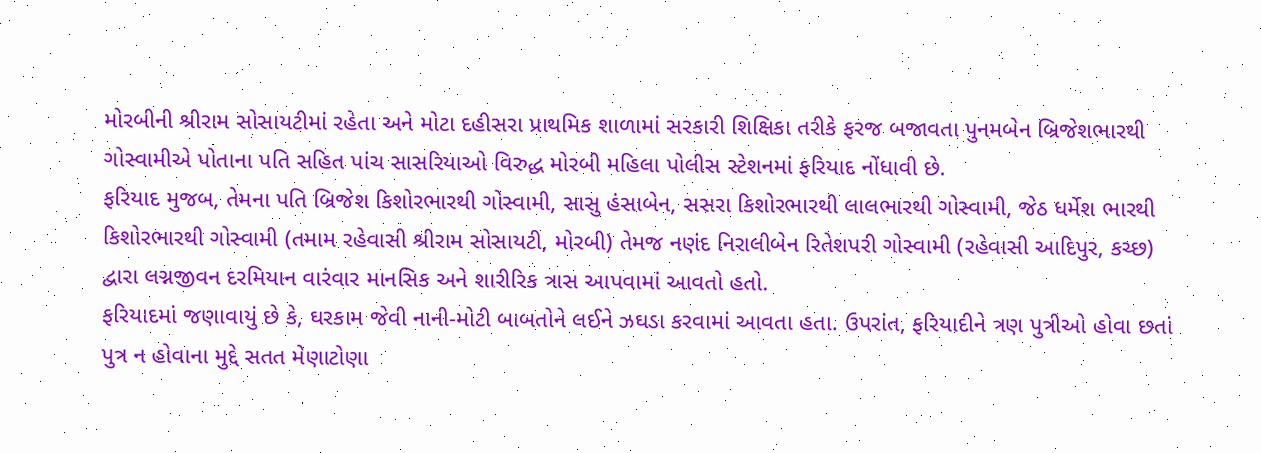મોરબીની શ્રીરામ સોસાયટીમાં રહેતા અને મોટા દહીસરા પ્રાથમિક શાળામાં સરકારી શિક્ષિકા તરીકે ફરજ બજાવતા પુનમબેન બ્રિજેશભારથી ગોસ્વામીએ પોતાના પતિ સહિત પાંચ સાસરિયાઓ વિરુદ્ધ મોરબી મહિલા પોલીસ સ્ટેશનમાં ફરિયાદ નોંધાવી છે.
ફરિયાદ મુજબ, તેમના પતિ બ્રિજેશ કિશોરભારથી ગોસ્વામી, સાસુ હંસાબેન, સસરા કિશોરભારથી લાલભારથી ગોસ્વામી, જેઠ ધર્મેશ ભારથી કિશોરભારથી ગોસ્વામી (તમામ રહેવાસી શ્રીરામ સોસાયટી, મોરબી) તેમજ નણંદ નિરાલીબેન રિતેશપરી ગોસ્વામી (રહેવાસી આદિપુર, કચ્છ) દ્વારા લગ્નજીવન દરમિયાન વારંવાર માનસિક અને શારીરિક ત્રાસ આપવામાં આવતો હતો.
ફરિયાદમાં જણાવાયું છે કે, ઘરકામ જેવી નાની-મોટી બાબતોને લઈને ઝઘડા કરવામાં આવતા હતા. ઉપરાંત, ફરિયાદીને ત્રણ પુત્રીઓ હોવા છતાં પુત્ર ન હોવાના મુદ્દે સતત મેણાટોણા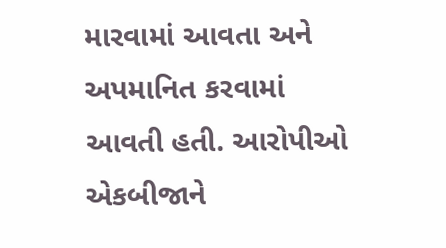મારવામાં આવતા અને અપમાનિત કરવામાં આવતી હતી. આરોપીઓ એકબીજાને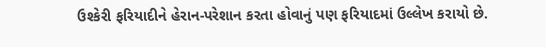ઉશ્કેરી ફરિયાદીને હેરાન-પરેશાન કરતા હોવાનું પણ ફરિયાદમાં ઉલ્લેખ કરાયો છે.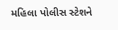મહિલા પોલીસ સ્ટેશને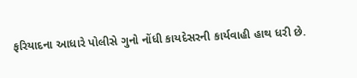ફરિયાદના આધારે પોલીસે ગુનો નોંધી કાયદેસરની કાર્યવાહી હાથ ધરી છે.